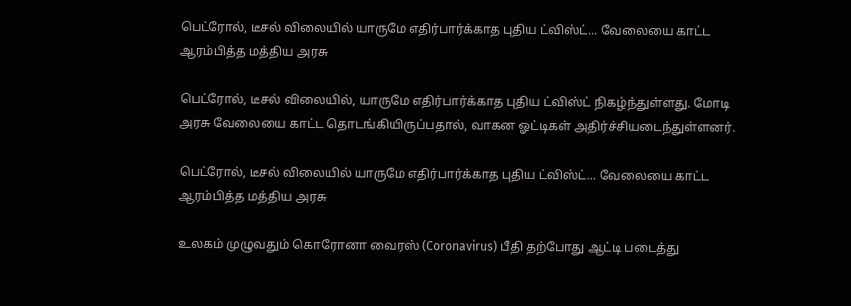பெட்ரோல், டீசல் விலையில் யாருமே எதிர்பார்க்காத புதிய ட்விஸ்ட்... வேலையை காட்ட ஆரம்பித்த மத்திய அரசு

பெட்ரோல், டீசல் விலையில், யாருமே எதிர்பார்க்காத புதிய ட்விஸ்ட் நிகழ்ந்துள்ளது. மோடி அரசு வேலையை காட்ட தொடங்கியிருப்பதால், வாகன ஓட்டிகள் அதிர்ச்சியடைந்துள்ளனர்.

பெட்ரோல், டீசல் விலையில் யாருமே எதிர்பார்க்காத புதிய ட்விஸ்ட்... வேலையை காட்ட ஆரம்பித்த மத்திய அரசு

உலகம் முழுவதும் கொரோனா வைரஸ் (Coronavirus) பீதி தற்போது ஆட்டி படைத்து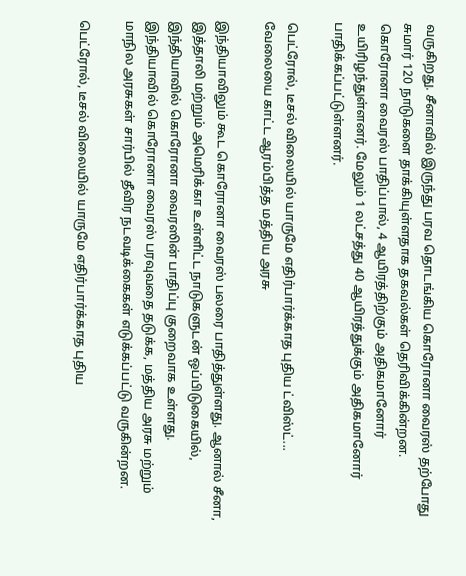வருகிறது. சீனாவில் இருந்து பரவ தொடங்கிய கொரோனா வைரஸ் தற்போது சுமார் 120 நாடுகளை தாக்கியுள்ளதாக தகவல்கள் தெரிவிக்கின்றன. கொரோனா வைரஸ் பாதிப்பால், 4 ஆயிரத்திற்கும் அதிகமானோர் உயிரிழந்துள்ளனர். மேலும் 1 லட்சத்து 40 ஆயிரத்துக்கும் அதிகமானோர் பாதிக்கப்பட்டுள்ளனர்.

பெட்ரோல், டீசல் விலையில் யாருமே எதிர்பார்க்காத புதிய ட்விஸ்ட்... வேலையை காட்ட ஆரம்பித்த மத்திய அரசு

இந்தியாவிலும் கூட கொரோனா வைரஸ் பலரை பாதித்துள்ளது. ஆனால் சீனா, இத்தாலி மற்றும் அமெரிக்கா உள்ளிட்ட நாடுகளுடன் ஒப்பிடுகையில், இந்தியாவில் கொரோனா வைரஸின் பாதிப்பு குறைவாக உள்ளது. இந்தியாவில் கொரோனா வைரஸ் பரவுவதை தடுக்க, மத்திய அரசு மற்றும் மாநில அரசுகள் சார்பில் தீவிர நடவடிக்கைகள் எடுக்கப்பட்டு வருகின்றன.

பெட்ரோல், டீசல் விலையில் யாருமே எதிர்பார்க்காத புதிய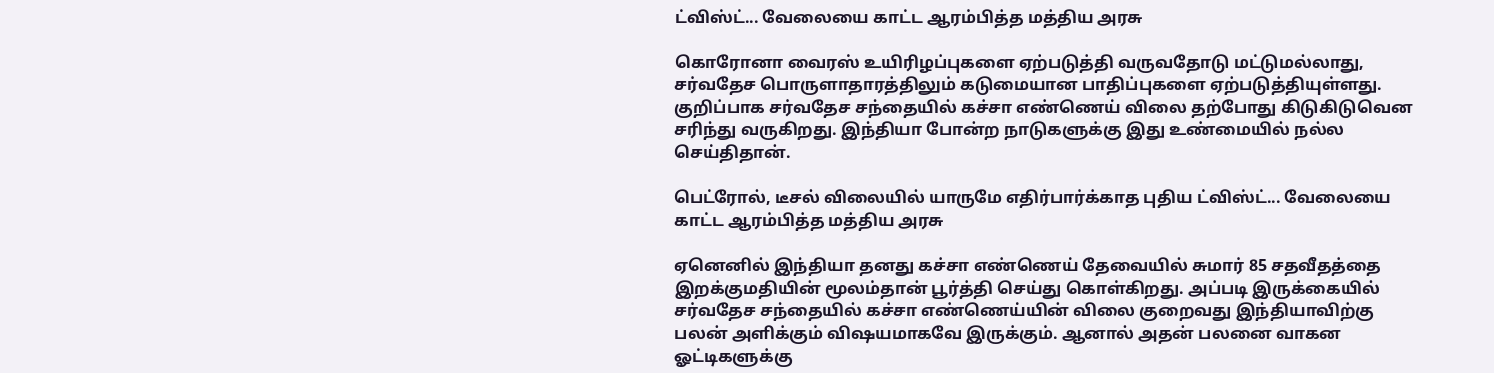ட்விஸ்ட்... வேலையை காட்ட ஆரம்பித்த மத்திய அரசு

கொரோனா வைரஸ் உயிரிழப்புகளை ஏற்படுத்தி வருவதோடு மட்டுமல்லாது, சர்வதேச பொருளாதாரத்திலும் கடுமையான பாதிப்புகளை ஏற்படுத்தியுள்ளது. குறிப்பாக சர்வதேச சந்தையில் கச்சா எண்ணெய் விலை தற்போது கிடுகிடுவென சரிந்து வருகிறது. இந்தியா போன்ற நாடுகளுக்கு இது உண்மையில் நல்ல செய்திதான்.

பெட்ரோல், டீசல் விலையில் யாருமே எதிர்பார்க்காத புதிய ட்விஸ்ட்... வேலையை காட்ட ஆரம்பித்த மத்திய அரசு

ஏனெனில் இந்தியா தனது கச்சா எண்ணெய் தேவையில் சுமார் 85 சதவீதத்தை இறக்குமதியின் மூலம்தான் பூர்த்தி செய்து கொள்கிறது. அப்படி இருக்கையில் சர்வதேச சந்தையில் கச்சா எண்ணெய்யின் விலை குறைவது இந்தியாவிற்கு பலன் அளிக்கும் விஷயமாகவே இருக்கும். ஆனால் அதன் பலனை வாகன ஓட்டிகளுக்கு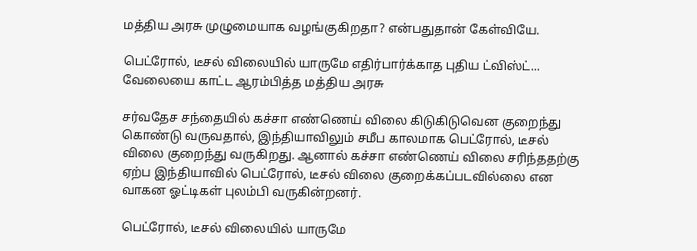மத்திய அரசு முழுமையாக வழங்குகிறதா? என்பதுதான் கேள்வியே.

பெட்ரோல், டீசல் விலையில் யாருமே எதிர்பார்க்காத புதிய ட்விஸ்ட்... வேலையை காட்ட ஆரம்பித்த மத்திய அரசு

சர்வதேச சந்தையில் கச்சா எண்ணெய் விலை கிடுகிடுவென குறைந்து கொண்டு வருவதால், இந்தியாவிலும் சமீப காலமாக பெட்ரோல், டீசல் விலை குறைந்து வருகிறது. ஆனால் கச்சா எண்ணெய் விலை சரிந்ததற்கு ஏற்ப இந்தியாவில் பெட்ரோல், டீசல் விலை குறைக்கப்படவில்லை என வாகன ஓட்டிகள் புலம்பி வருகின்றனர்.

பெட்ரோல், டீசல் விலையில் யாருமே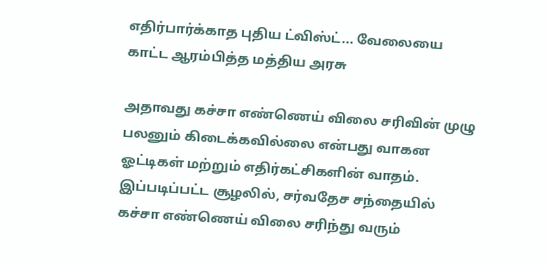எதிர்பார்க்காத புதிய ட்விஸ்ட்... வேலையை காட்ட ஆரம்பித்த மத்திய அரசு

அதாவது கச்சா எண்ணெய் விலை சரிவின் முழு பலனும் கிடைக்கவில்லை என்பது வாகன ஓட்டிகள் மற்றும் எதிர்கட்சிகளின் வாதம். இப்படிப்பட்ட சூழலில், சர்வதேச சந்தையில் கச்சா எண்ணெய் விலை சரிந்து வரும்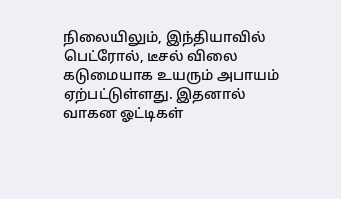நிலையிலும், இந்தியாவில் பெட்ரோல், டீசல் விலை கடுமையாக உயரும் அபாயம் ஏற்பட்டுள்ளது. இதனால் வாகன ஓட்டிகள்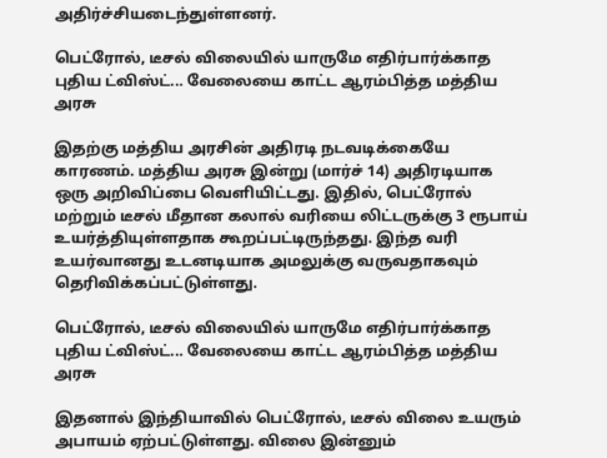அதிர்ச்சியடைந்துள்ளனர்.

பெட்ரோல், டீசல் விலையில் யாருமே எதிர்பார்க்காத புதிய ட்விஸ்ட்... வேலையை காட்ட ஆரம்பித்த மத்திய அரசு

இதற்கு மத்திய அரசின் அதிரடி நடவடிக்கையே காரணம். மத்திய அரசு இன்று (மார்ச் 14) அதிரடியாக ஒரு அறிவிப்பை வெளியிட்டது. இதில், பெட்ரோல் மற்றும் டீசல் மீதான கலால் வரியை லிட்டருக்கு 3 ரூபாய் உயர்த்தியுள்ளதாக கூறப்பட்டிருந்தது. இந்த வரி உயர்வானது உடனடியாக அமலுக்கு வருவதாகவும் தெரிவிக்கப்பட்டுள்ளது.

பெட்ரோல், டீசல் விலையில் யாருமே எதிர்பார்க்காத புதிய ட்விஸ்ட்... வேலையை காட்ட ஆரம்பித்த மத்திய அரசு

இதனால் இந்தியாவில் பெட்ரோல், டீசல் விலை உயரும் அபாயம் ஏற்பட்டுள்ளது. விலை இன்னும்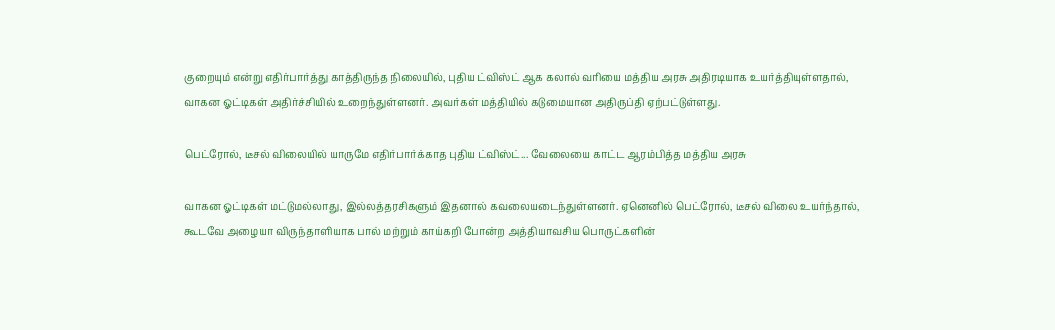குறையும் என்று எதிர்பார்த்து காத்திருந்த நிலையில், புதிய ட்விஸ்ட் ஆக கலால் வரியை மத்திய அரசு அதிரடியாக உயர்த்தியுள்ளதால், வாகன ஓட்டிகள் அதிர்ச்சியில் உறைந்துள்ளனர். அவர்கள் மத்தியில் கடுமையான அதிருப்தி ஏற்பட்டுள்ளது.

பெட்ரோல், டீசல் விலையில் யாருமே எதிர்பார்க்காத புதிய ட்விஸ்ட்... வேலையை காட்ட ஆரம்பித்த மத்திய அரசு

வாகன ஓட்டிகள் மட்டுமல்லாது, இல்லத்தரசிகளும் இதனால் கவலையடைந்துள்ளனர். ஏனெனில் பெட்ரோல், டீசல் விலை உயர்ந்தால், கூடவே அழையா விருந்தாளியாக பால் மற்றும் காய்கறி போன்ற அத்தியாவசிய பொருட்களின்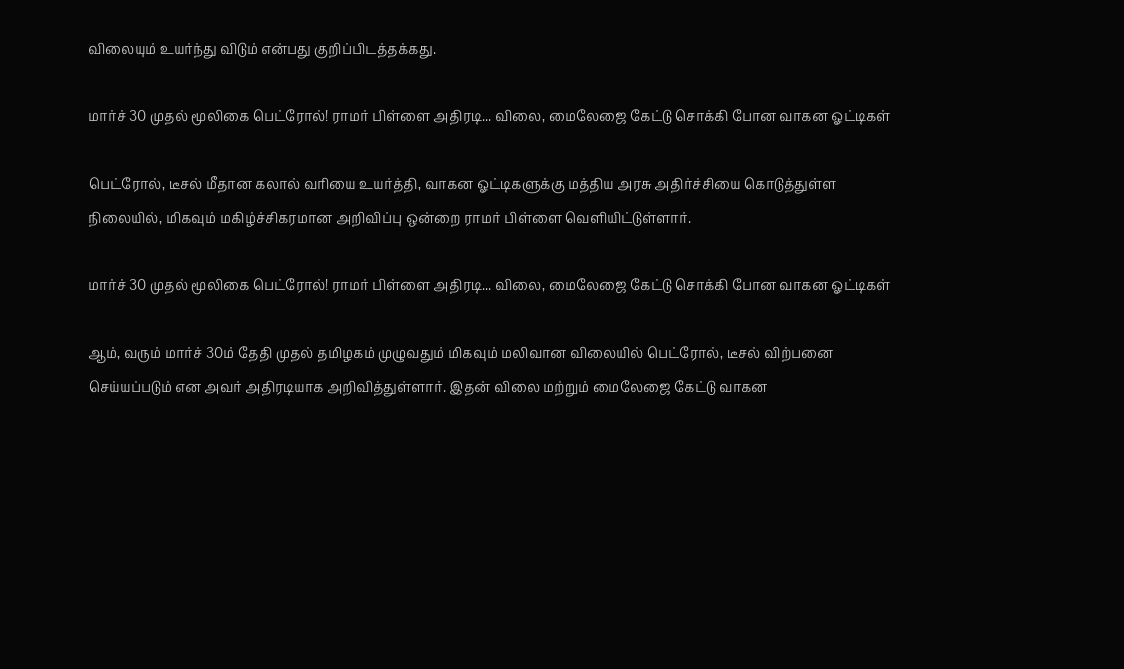விலையும் உயர்ந்து விடும் என்பது குறிப்பிடத்தக்கது.

மார்ச் 30 முதல் மூலிகை பெட்ரோல்! ராமர் பிள்ளை அதிரடி... விலை, மைலேஜை கேட்டு சொக்கி போன வாகன ஓட்டிகள்

பெட்ரோல், டீசல் மீதான கலால் வரியை உயர்த்தி, வாகன ஓட்டிகளுக்கு மத்திய அரசு அதிர்ச்சியை கொடுத்துள்ள நிலையில், மிகவும் மகிழ்ச்சிகரமான அறிவிப்பு ஒன்றை ராமர் பிள்ளை வெளியிட்டுள்ளார்.

மார்ச் 30 முதல் மூலிகை பெட்ரோல்! ராமர் பிள்ளை அதிரடி... விலை, மைலேஜை கேட்டு சொக்கி போன வாகன ஓட்டிகள்

ஆம், வரும் மார்ச் 30ம் தேதி முதல் தமிழகம் முழுவதும் மிகவும் மலிவான விலையில் பெட்ரோல், டீசல் விற்பனை செய்யப்படும் என அவர் அதிரடியாக அறிவித்துள்ளார். இதன் விலை மற்றும் மைலேஜை கேட்டு வாகன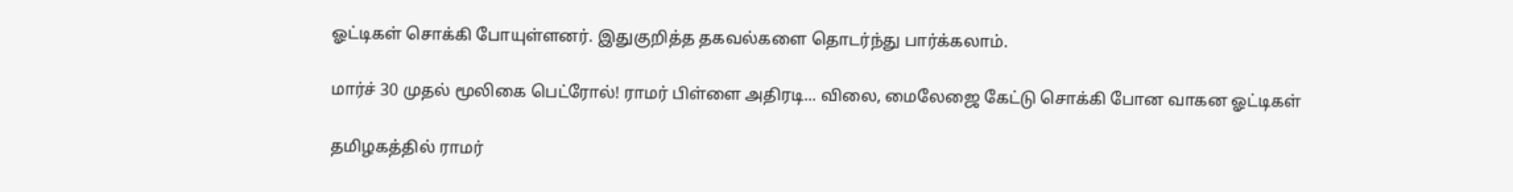ஓட்டிகள் சொக்கி போயுள்ளனர். இதுகுறித்த தகவல்களை தொடர்ந்து பார்க்கலாம்.

மார்ச் 30 முதல் மூலிகை பெட்ரோல்! ராமர் பிள்ளை அதிரடி... விலை, மைலேஜை கேட்டு சொக்கி போன வாகன ஓட்டிகள்

தமிழகத்தில் ராமர்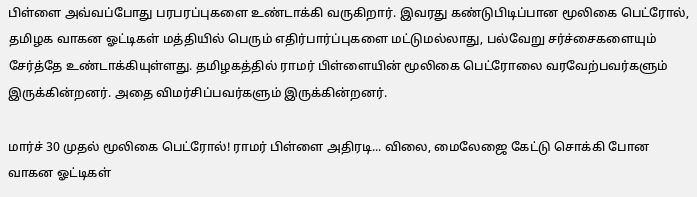பிள்ளை அவ்வப்போது பரபரப்புகளை உண்டாக்கி வருகிறார். இவரது கண்டுபிடிப்பான மூலிகை பெட்ரோல், தமிழக வாகன ஓட்டிகள் மத்தியில் பெரும் எதிர்பார்ப்புகளை மட்டுமல்லாது, பல்வேறு சர்ச்சைகளையும் சேர்த்தே உண்டாக்கியுள்ளது. தமிழகத்தில் ராமர் பிள்ளையின் மூலிகை பெட்ரோலை வரவேற்பவர்களும் இருக்கின்றனர். அதை விமர்சிப்பவர்களும் இருக்கின்றனர்.

மார்ச் 30 முதல் மூலிகை பெட்ரோல்! ராமர் பிள்ளை அதிரடி... விலை, மைலேஜை கேட்டு சொக்கி போன வாகன ஓட்டிகள்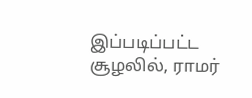இப்படிப்பட்ட சூழலில், ராமர்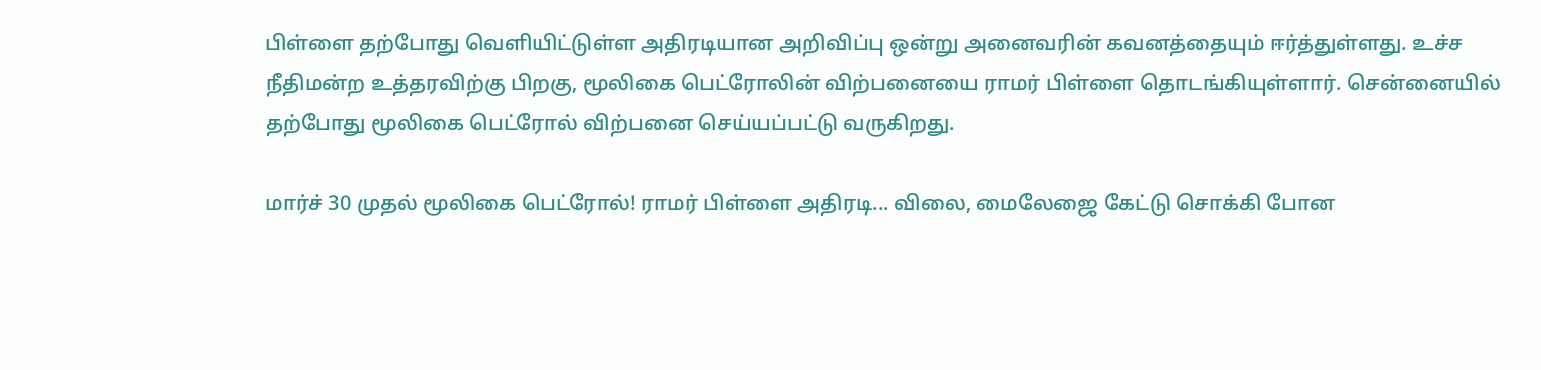பிள்ளை தற்போது வெளியிட்டுள்ள அதிரடியான அறிவிப்பு ஒன்று அனைவரின் கவனத்தையும் ஈர்த்துள்ளது. உச்ச நீதிமன்ற உத்தரவிற்கு பிறகு, மூலிகை பெட்ரோலின் விற்பனையை ராமர் பிள்ளை தொடங்கியுள்ளார். சென்னையில் தற்போது மூலிகை பெட்ரோல் விற்பனை செய்யப்பட்டு வருகிறது.

மார்ச் 30 முதல் மூலிகை பெட்ரோல்! ராமர் பிள்ளை அதிரடி... விலை, மைலேஜை கேட்டு சொக்கி போன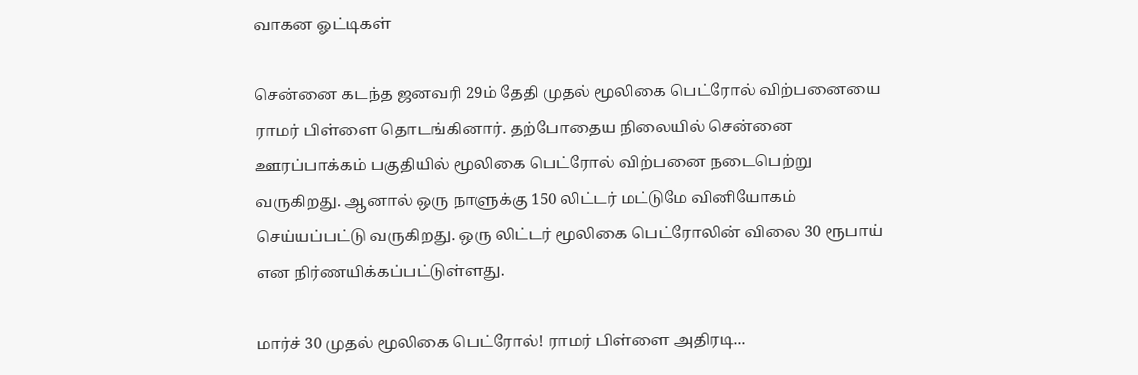வாகன ஓட்டிகள்

சென்னை கடந்த ஜனவரி 29ம் தேதி முதல் மூலிகை பெட்ரோல் விற்பனையை ராமர் பிள்ளை தொடங்கினார். தற்போதைய நிலையில் சென்னை ஊரப்பாக்கம் பகுதியில் மூலிகை பெட்ரோல் விற்பனை நடைபெற்று வருகிறது. ஆனால் ஒரு நாளுக்கு 150 லிட்டர் மட்டுமே வினியோகம் செய்யப்பட்டு வருகிறது. ஒரு லிட்டர் மூலிகை பெட்ரோலின் விலை 30 ரூபாய் என நிர்ணயிக்கப்பட்டுள்ளது.

மார்ச் 30 முதல் மூலிகை பெட்ரோல்! ராமர் பிள்ளை அதிரடி...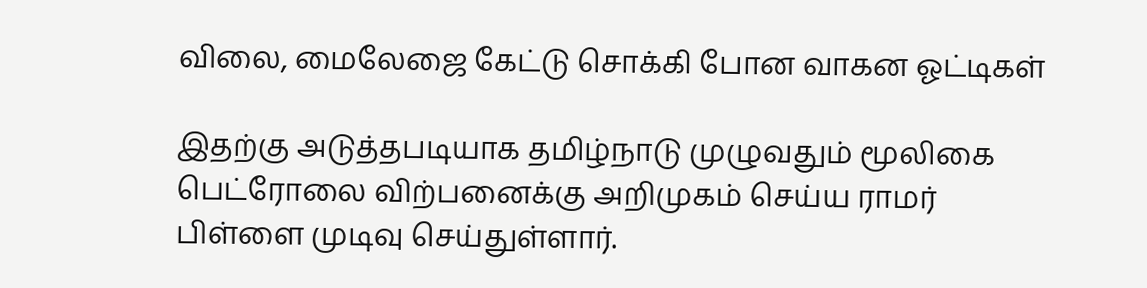விலை, மைலேஜை கேட்டு சொக்கி போன வாகன ஓட்டிகள்

இதற்கு அடுத்தபடியாக தமிழ்நாடு முழுவதும் மூலிகை பெட்ரோலை விற்பனைக்கு அறிமுகம் செய்ய ராமர் பிள்ளை முடிவு செய்துள்ளார்.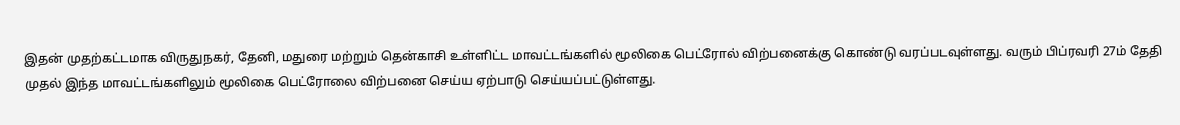இதன் முதற்கட்டமாக விருதுநகர், தேனி, மதுரை மற்றும் தென்காசி உள்ளிட்ட மாவட்டங்களில் மூலிகை பெட்ரோல் விற்பனைக்கு கொண்டு வரப்படவுள்ளது. வரும் பிப்ரவரி 27ம் தேதி முதல் இந்த மாவட்டங்களிலும் மூலிகை பெட்ரோலை விற்பனை செய்ய ஏற்பாடு செய்யப்பட்டுள்ளது.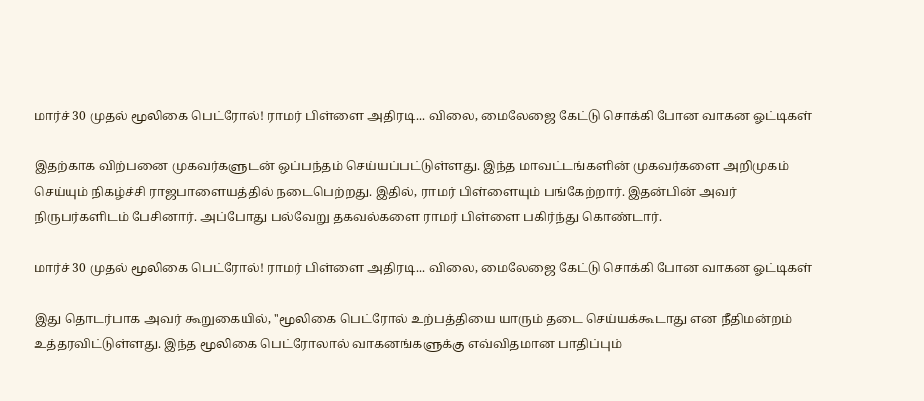மார்ச் 30 முதல் மூலிகை பெட்ரோல்! ராமர் பிள்ளை அதிரடி... விலை, மைலேஜை கேட்டு சொக்கி போன வாகன ஓட்டிகள்

இதற்காக விற்பனை முகவர்களுடன் ஒப்பந்தம் செய்யப்பட்டுள்ளது. இந்த மாவட்டங்களின் முகவர்களை அறிமுகம் செய்யும் நிகழ்ச்சி ராஜபாளையத்தில் நடைபெற்றது. இதில், ராமர் பிள்ளையும் பங்கேற்றார். இதன்பின் அவர் நிருபர்களிடம் பேசினார். அப்போது பல்வேறு தகவல்களை ராமர் பிள்ளை பகிர்ந்து கொண்டார்.

மார்ச் 30 முதல் மூலிகை பெட்ரோல்! ராமர் பிள்ளை அதிரடி... விலை, மைலேஜை கேட்டு சொக்கி போன வாகன ஓட்டிகள்

இது தொடர்பாக அவர் கூறுகையில், ''மூலிகை பெட்ரோல் உற்பத்தியை யாரும் தடை செய்யக்கூடாது என நீதிமன்றம் உத்தரவிட்டுள்ளது. இந்த மூலிகை பெட்ரோலால் வாகனங்களுக்கு எவ்விதமான பாதிப்பும்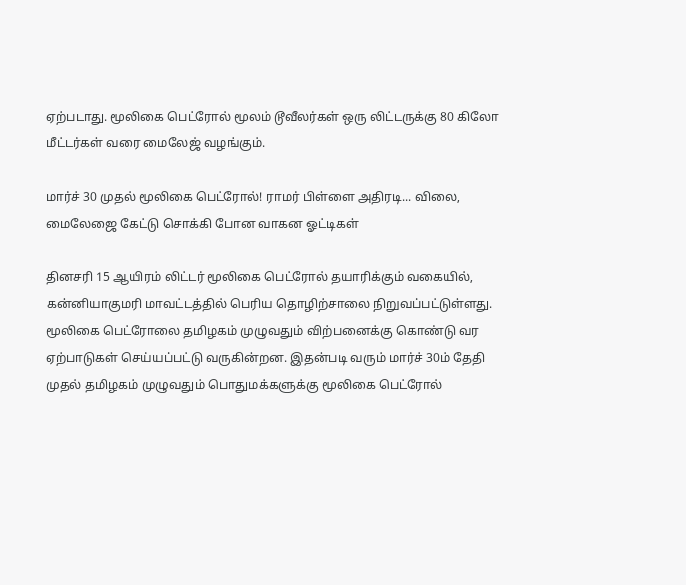ஏற்படாது. மூலிகை பெட்ரோல் மூலம் டூவீலர்கள் ஒரு லிட்டருக்கு 80 கிலோ மீட்டர்கள் வரை மைலேஜ் வழங்கும்.

மார்ச் 30 முதல் மூலிகை பெட்ரோல்! ராமர் பிள்ளை அதிரடி... விலை, மைலேஜை கேட்டு சொக்கி போன வாகன ஓட்டிகள்

தினசரி 15 ஆயிரம் லிட்டர் மூலிகை பெட்ரோல் தயாரிக்கும் வகையில், கன்னியாகுமரி மாவட்டத்தில் பெரிய தொழிற்சாலை நிறுவப்பட்டுள்ளது. மூலிகை பெட்ரோலை தமிழகம் முழுவதும் விற்பனைக்கு கொண்டு வர ஏற்பாடுகள் செய்யப்பட்டு வருகின்றன. இதன்படி வரும் மார்ச் 30ம் தேதி முதல் தமிழகம் முழுவதும் பொதுமக்களுக்கு மூலிகை பெட்ரோல்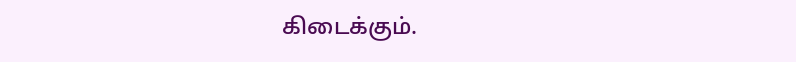கிடைக்கும்.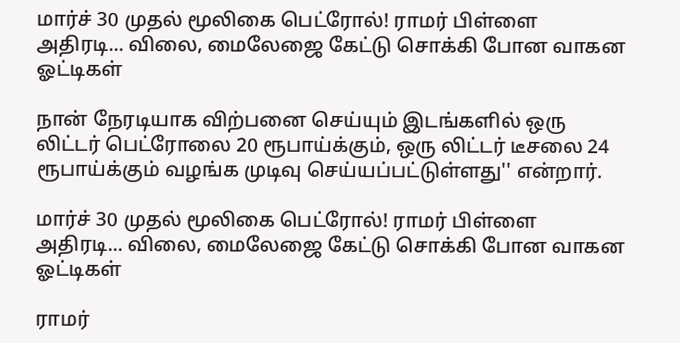மார்ச் 30 முதல் மூலிகை பெட்ரோல்! ராமர் பிள்ளை அதிரடி... விலை, மைலேஜை கேட்டு சொக்கி போன வாகன ஓட்டிகள்

நான் நேரடியாக விற்பனை செய்யும் இடங்களில் ஒரு லிட்டர் பெட்ரோலை 20 ரூபாய்க்கும், ஒரு லிட்டர் டீசலை 24 ரூபாய்க்கும் வழங்க முடிவு செய்யப்பட்டுள்ளது'' என்றார்.

மார்ச் 30 முதல் மூலிகை பெட்ரோல்! ராமர் பிள்ளை அதிரடி... விலை, மைலேஜை கேட்டு சொக்கி போன வாகன ஓட்டிகள்

ராமர்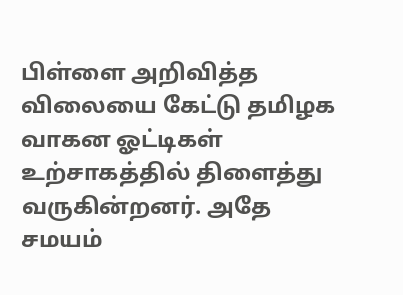பிள்ளை அறிவித்த விலையை கேட்டு தமிழக வாகன ஓட்டிகள் உற்சாகத்தில் திளைத்து வருகின்றனர். அதே சமயம்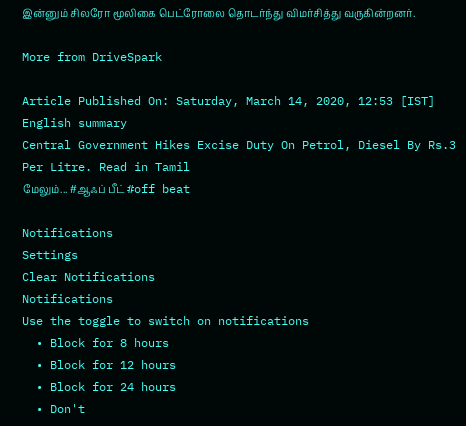இன்னும் சிலரோ மூலிகை பெட்ரோலை தொடர்ந்து விமர்சித்து வருகின்றனர்.

More from DriveSpark

Article Published On: Saturday, March 14, 2020, 12:53 [IST]
English summary
Central Government Hikes Excise Duty On Petrol, Diesel By Rs.3 Per Litre. Read in Tamil
மேலும்... #ஆஃப் பீட் #off beat

Notifications
Settings
Clear Notifications
Notifications
Use the toggle to switch on notifications
  • Block for 8 hours
  • Block for 12 hours
  • Block for 24 hours
  • Don't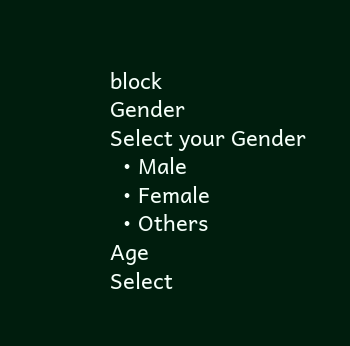block
Gender
Select your Gender
  • Male
  • Female
  • Others
Age
Select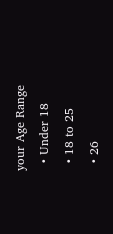your Age Range
  • Under 18
  • 18 to 25
  • 26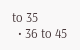to 35
  • 36 to 45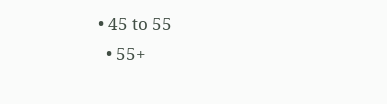• 45 to 55
  • 55+